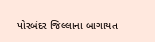પોરબંદર જિલ્લાના બાગાયત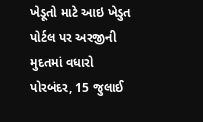ખેડૂતો માટે આઇ ખેડુત પોર્ટલ પર અરજીની મુદતમાં વધારો
પોરબંદર, 15 જુલાઈ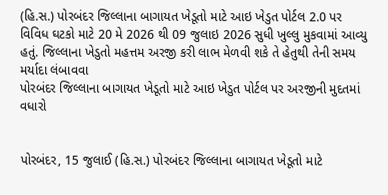(હિ.સ.) પોરબંદર જિલ્લાના બાગાયત ખેડૂતો માટે આઇ ખેડુત પોર્ટલ 2.0 પર વિવિધ ઘટકો માટે 20 મે 2026 થી 09 જુલાઇ 2026 સુધી ખુલ્લુ મુકવામાં આવ્યુ હતું. જિલ્લાના ખેડુતો મહત્તમ અરજી કરી લાભ મેળવી શકે તે હેતુથી તેની સમય મર્યાદા લંબાવવા
પોરબંદર જિલ્લાના બાગાયત ખેડૂતો માટે આઇ ખેડુત પોર્ટલ પર અરજીની મુદતમાં વધારો


પોરબંદર, 15 જુલાઈ (હિ.સ.) પોરબંદર જિલ્લાના બાગાયત ખેડૂતો માટે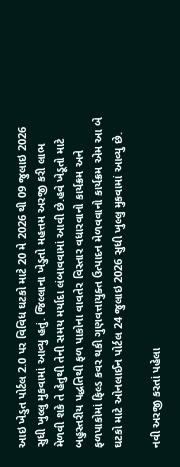આઇ ખેડુત પોર્ટલ 2.0 પર વિવિધ ઘટકો માટે 20 મે 2026 થી 09 જુલાઇ 2026 સુધી ખુલ્લુ મુકવામાં આવ્યુ હતું. જિલ્લાના ખેડુતો મહત્તમ અરજી કરી લાભ મેળવી શકે તે હેતુથી તેની સમય મર્યાદા લંબાવવામાં આવી છે.હવે ખેડૂતો માટે બહુસ્તરીય પદ્ધતિથી ફળ પાકોના વાવતેર વિસ્તાર વધારવાનો કાર્યક્રમ અને ફળપાકોમાં ફિલ્ડ કવર થકી ગુણવત્તાયુક્ત ઉત્પાદન મેળવવાનો કાર્યક્રમ એમ આ બે ઘટકો માટે ઓનલાઈન પોર્ટલ 24 જુલાઇ 2026 સુધી ખુલ્લુ મુકવામાં આવ્યુ છે.

નવી અરજી કરતાં પહેલા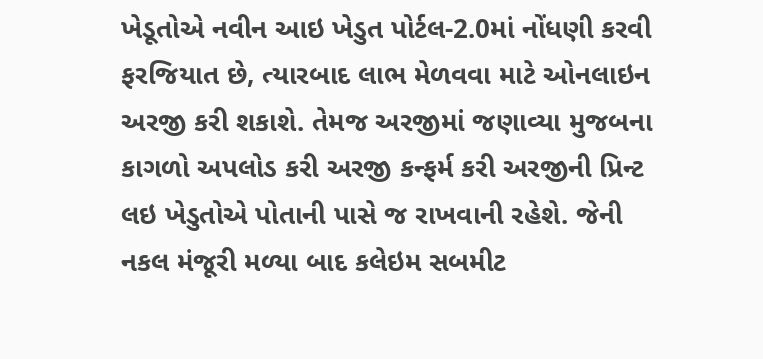ખેડૂતોએ નવીન આઇ ખેડુત પોર્ટલ-2.0માં નોંધણી કરવી ફરજિયાત છે, ત્યારબાદ લાભ મેળવવા માટે ઓનલાઇન અરજી કરી શકાશે. તેમજ અરજીમાં જણાવ્યા મુજબના કાગળો અપલોડ કરી અરજી કન્ફર્મ કરી અરજીની પ્રિન્ટ લઇ ખેડુતોએ પોતાની પાસે જ રાખવાની રહેશે. જેની નકલ મંજૂરી મળ્યા બાદ કલેઇમ સબમીટ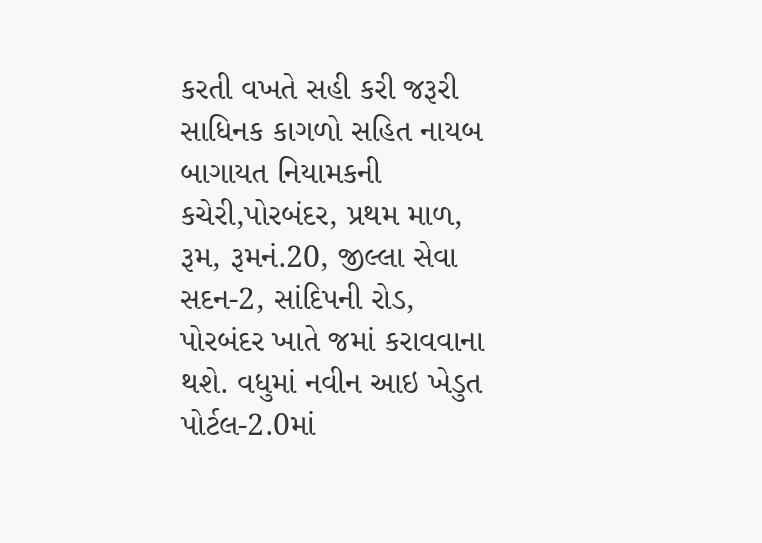કરતી વખતે સહી કરી જરૂરી સાધિનક કાગળો સહિત નાયબ બાગાયત નિયામકની કચેરી,પોરબંદર, પ્રથમ માળ, રૂમ, રૂમનં.20, જીલ્લા સેવા સદન-2, સાંદિપની રોડ, પોરબંદર ખાતે જમાં કરાવવાના થશે. વધુમાં નવીન આઇ ખેડુત પોર્ટલ-2.0માં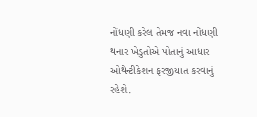નોંધણી કરેલ તેમજ નવા નોંધણી થનાર ખેડુતોએ પોતાનું આધાર ઓથેન્ટીકેશન ફરજીયાત કરવાનું રહેશે.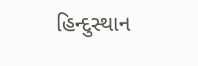હિન્દુસ્થાન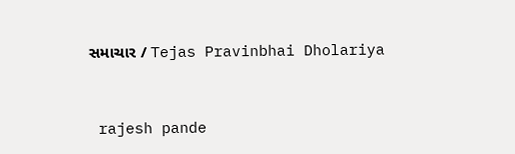સમાચાર / Tejas Pravinbhai Dholariya


 rajesh pande